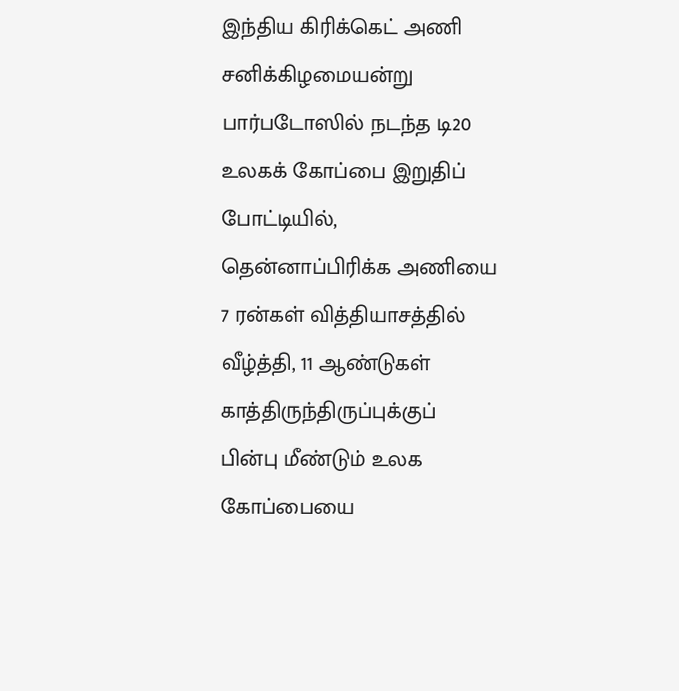இந்திய கிரிக்கெட் அணி சனிக்கிழமையன்று பார்படோஸில் நடந்த டி20 உலகக் கோப்பை இறுதிப் போட்டியில், தென்னாப்பிரிக்க அணியை 7 ரன்கள் வித்தியாசத்தில் வீழ்த்தி, 11 ஆண்டுகள் காத்திருந்திருப்புக்குப் பின்பு மீண்டும் உலக கோப்பையை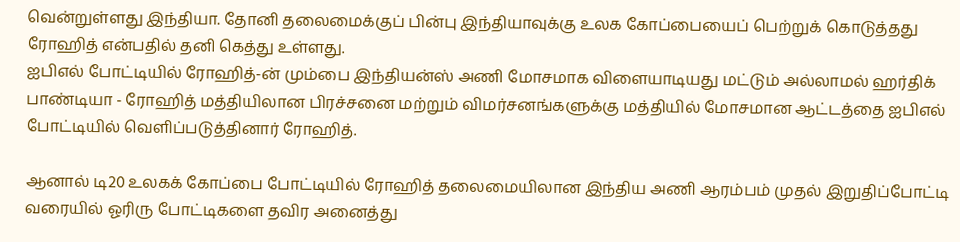வென்றுள்ளது இந்தியா. தோனி தலைமைக்குப் பின்பு இந்தியாவுக்கு உலக கோப்பையைப் பெற்றுக் கொடுத்தது ரோஹித் என்பதில் தனி கெத்து உள்ளது.
ஐபிஎல் போட்டியில் ரோஹித்-ன் மும்பை இந்தியன்ஸ் அணி மோசமாக விளையாடியது மட்டும் அல்லாமல் ஹர்திக் பாண்டியா - ரோஹித் மத்தியிலான பிரச்சனை மற்றும் விமர்சனங்களுக்கு மத்தியில் மோசமான ஆட்டத்தை ஐபிஎல் போட்டியில் வெளிப்படுத்தினார் ரோஹித்.

ஆனால் டி20 உலகக் கோப்பை போட்டியில் ரோஹித் தலைமையிலான இந்திய அணி ஆரம்பம் முதல் இறுதிப்போட்டி வரையில் ஓரிரு போட்டிகளை தவிர அனைத்து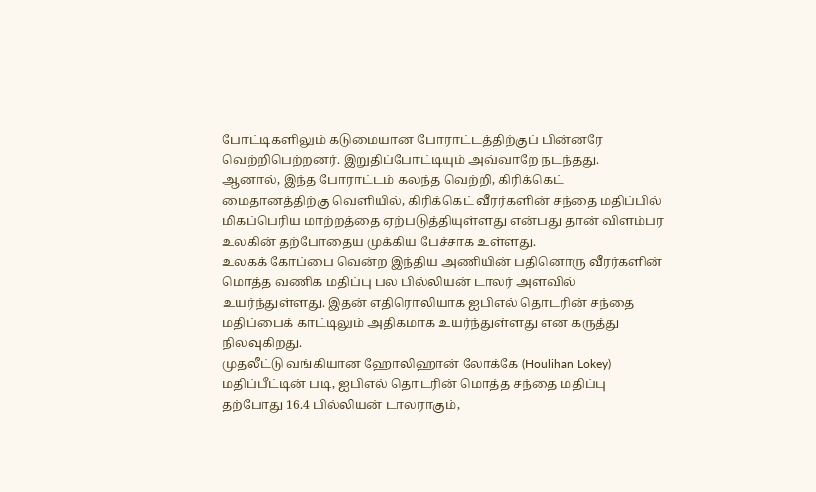போட்டிகளிலும் கடுமையான போராட்டத்திற்குப் பின்னரே வெற்றிபெற்றனர். இறுதிப்போட்டியும் அவ்வாறே நடந்தது.
ஆனால், இந்த போராட்டம் கலந்த வெற்றி, கிரிக்கெட் மைதானத்திற்கு வெளியில், கிரிக்கெட் வீரர்களின் சந்தை மதிப்பில் மிகப்பெரிய மாற்றத்தை ஏற்படுத்தியுள்ளது என்பது தான் விளம்பர உலகின் தற்போதைய முக்கிய பேச்சாக உள்ளது.
உலகக் கோப்பை வென்ற இந்திய அணியின் பதினொரு வீரர்களின் மொத்த வணிக மதிப்பு பல பில்லியன் டாலர் அளவில் உயர்ந்துள்ளது. இதன் எதிரொலியாக ஐபிஎல் தொடரின் சந்தை மதிப்பைக் காட்டிலும் அதிகமாக உயர்ந்துள்ளது என கருத்து நிலவுகிறது.
முதலீட்டு வங்கியான ஹோலிஹான் லோக்கே (Houlihan Lokey) மதிப்பீட்டின் படி, ஐபிஎல் தொடரின் மொத்த சந்தை மதிப்பு தற்போது 16.4 பில்லியன் டாலராகும்,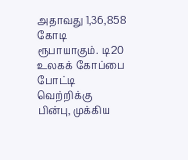அதாவது 1,36,858 கோடி ரூபாயாகும். டி20 உலகக் கோப்பை போட்டி வெற்றிக்கு பின்பு, முக்கிய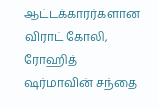ஆட்டக்காரர்களான விராட் கோலி, ரோஹித் ஷர்மாவின் சந்தை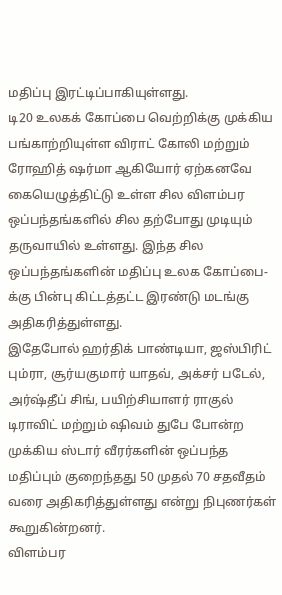மதிப்பு இரட்டிப்பாகியுள்ளது.
டி20 உலகக் கோப்பை வெற்றிக்கு முக்கிய பங்காற்றியுள்ள விராட் கோலி மற்றும் ரோஹித் ஷர்மா ஆகியோர் ஏற்கனவே கையெழுத்திட்டு உள்ள சில விளம்பர ஒப்பந்தங்களில் சில தற்போது முடியும் தருவாயில் உள்ளது. இந்த சில ஒப்பந்தங்களின் மதிப்பு உலக கோப்பை-க்கு பின்பு கிட்டத்தட்ட இரண்டு மடங்கு அதிகரித்துள்ளது.
இதேபோல் ஹர்திக் பாண்டியா, ஜஸ்பிரிட் பும்ரா, சூர்யகுமார் யாதவ், அக்சர் படேல், அர்ஷ்தீப் சிங், பயிற்சியாளர் ராகுல் டிராவிட் மற்றும் ஷிவம் துபே போன்ற முக்கிய ஸ்டார் வீரர்களின் ஒப்பந்த மதிப்பும் குறைந்தது 50 முதல் 70 சதவீதம் வரை அதிகரித்துள்ளது என்று நிபுணர்கள் கூறுகின்றனர்.
விளம்பர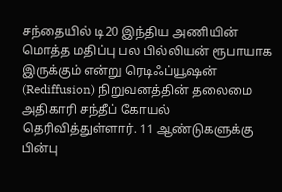சந்தையில் டி20 இந்திய அணியின் மொத்த மதிப்பு பல பில்லியன் ரூபாயாக இருக்கும் என்று ரெடிஃப்யூஷன் (Rediffusion) நிறுவனத்தின் தலைமை அதிகாரி சந்தீப் கோயல் தெரிவித்துள்ளார். 11 ஆண்டுகளுக்கு பின்பு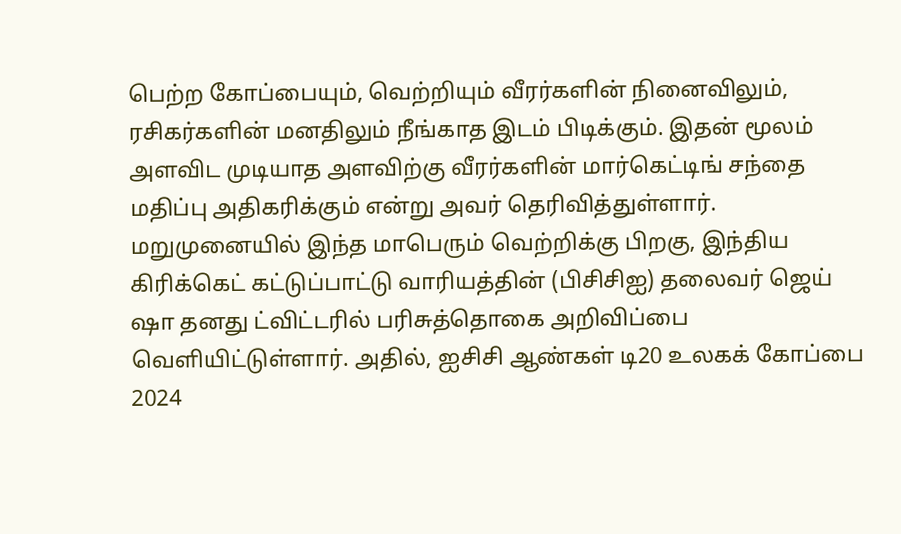பெற்ற கோப்பையும், வெற்றியும் வீரர்களின் நினைவிலும், ரசிகர்களின் மனதிலும் நீங்காத இடம் பிடிக்கும். இதன் மூலம் அளவிட முடியாத அளவிற்கு வீரர்களின் மார்கெட்டிங் சந்தை மதிப்பு அதிகரிக்கும் என்று அவர் தெரிவித்துள்ளார்.
மறுமுனையில் இந்த மாபெரும் வெற்றிக்கு பிறகு, இந்திய கிரிக்கெட் கட்டுப்பாட்டு வாரியத்தின் (பிசிசிஐ) தலைவர் ஜெய் ஷா தனது ட்விட்டரில் பரிசுத்தொகை அறிவிப்பை வெளியிட்டுள்ளார். அதில், ஐசிசி ஆண்கள் டி20 உலகக் கோப்பை 2024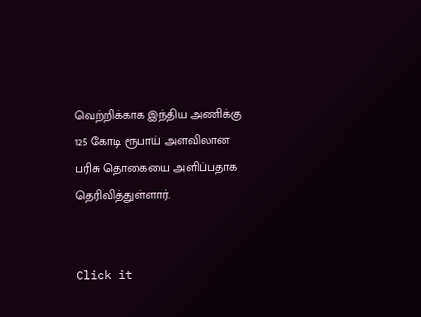வெற்றிக்காக இந்திய அணிக்கு 125 கோடி ரூபாய் அளவிலான பரிசு தொகையை அளிப்பதாக தெரிவித்துள்ளார்.


Click it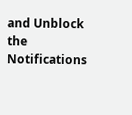and Unblock the Notifications